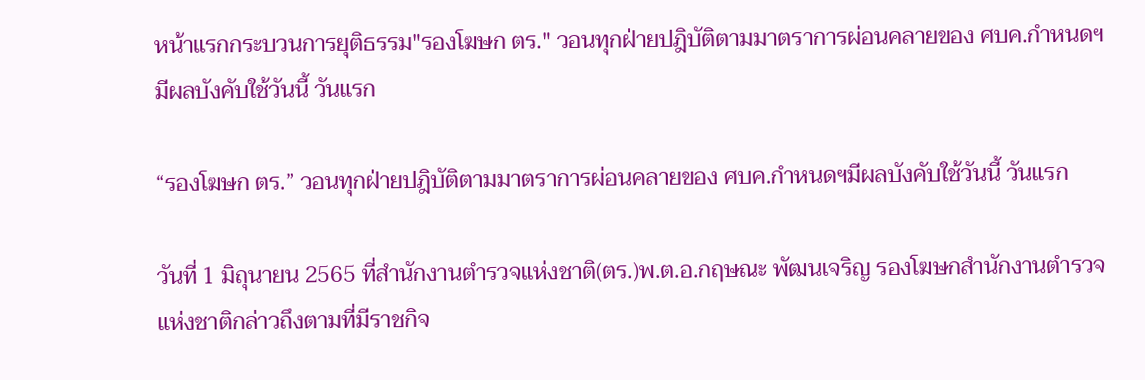หน้าแรกกระบวนการยุติธรรม"รองโฆษก ตร." วอนทุกฝ่ายปฎิบัติตามมาตราการผ่อนคลายของ ศบค.กำหนดฯมีผลบังคับใช้วันนี้ วันแรก

“รองโฆษก ตร.” วอนทุกฝ่ายปฎิบัติตามมาตราการผ่อนคลายของ ศบค.กำหนดฯมีผลบังคับใช้วันนี้ วันแรก

วันที่ 1 มิถุนายน 2565 ที่สำนักงานตำรวจแห่งชาติ(ตร.)พ.ต.อ.กฤษณะ พัฒนเจริญ รองโฆษกสำนักงานตำรวจแห่งชาติกล่าวถึงตามที่มีราชกิจ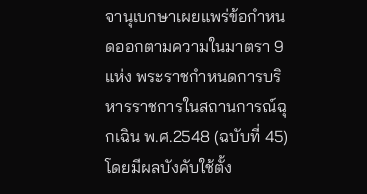จานุเบกษาเผยแพร่ข้อกำหนดออกตามความในมาตรา 9 แห่ง พระราชกำหนดการบริหารราชการในสถานการณ์ฉุกเฉิน พ.ศ.2548 (ฉบับที่ 45) โดยมีผลบังคับใช้ตั้ง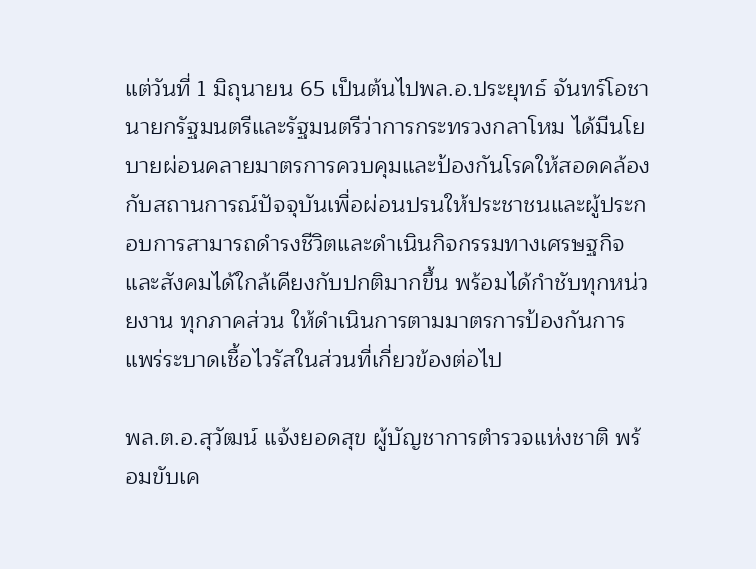แต่วันที่ 1 มิถุนายน 65 เป็นต้นไปพล.อ.ประยุทธ์ จันทร์โอชา นายกรัฐมนตรีและรัฐมนตรีว่าการกระทรวงกลาโหม ได้มีนโยบายผ่อนคลายมาตรการควบคุมและป้องกันโรคให้สอดคล้องกับสถานการณ์ปัจจุบันเพื่อผ่อนปรนให้ประชาชนและผู้ประกอบการสามารถดำรงชีวิตและดำเนินกิจกรรมทางเศรษฐกิจและสังคมได้ใกล้เคียงกับปกติมากขึ้น พร้อมได้กำชับทุกหน่วยงาน ทุกภาคส่วน ให้ดำเนินการตามมาตรการป้องกันการแพร่ระบาดเชื้อไวรัสในส่วนที่เกี่ยวข้องต่อไป

พล.ต.อ.สุวัฒน์ แจ้งยอดสุข ผู้บัญชาการตำรวจแห่งชาติ พร้อมขับเค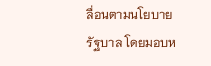ลื่อนตามนโยบายรัฐบาล โดยมอบห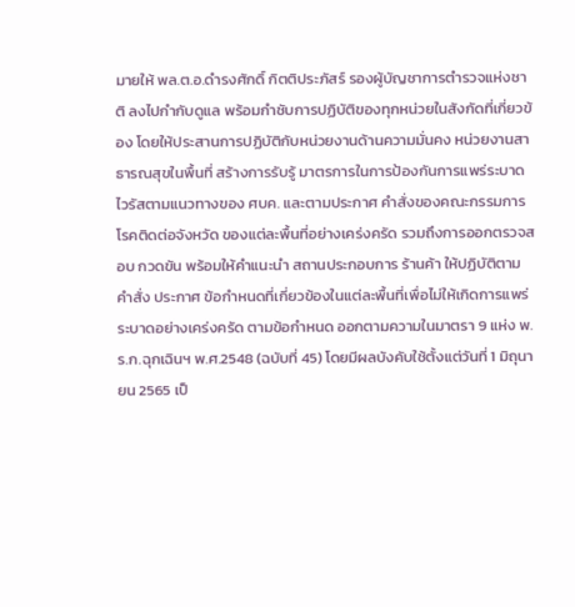มายให้ พล.ต.อ.ดำรงศักดิ์ กิตติประภัสร์ รองผู้บัญชาการตำรวจแห่งชาติ ลงไปกำกับดูแล พร้อมกำชับการปฏิบัติของทุกหน่วยในสังกัดที่เกี่ยวข้อง โดยให้ประสานการปฏิบัติกับหน่วยงานด้านความมั่นคง หน่วยงานสาธารณสุขในพื้นที่ สร้างการรับรู้ มาตรการในการป้องกันการแพร่ระบาดไวรัสตามแนวทางของ ศบค. และตามประกาศ คำสั่งของคณะกรรมการโรคติดต่อจังหวัด ของแต่ละพื้นที่อย่างเคร่งครัด รวมถึงการออกตรวจสอบ กวดขัน พร้อมให้คำแนะนำ สถานประกอบการ ร้านค้า ให้ปฏิบัติตามคำสั่ง ประกาศ ข้อกำหนดที่เกี่ยวข้องในแต่ละพื้นที่เพื่อไม่ให้เกิดการแพร่ระบาดอย่างเคร่งครัด ตามข้อกำหนด ออกตามความในมาตรา 9 แห่ง พ.ร.ก.ฉุกเฉินฯ พ.ศ.2548 (ฉบับที่ 45) โดยมีผลบังคับใช้ตั้งแต่วันที่ 1 มิถุนายน 2565 เป็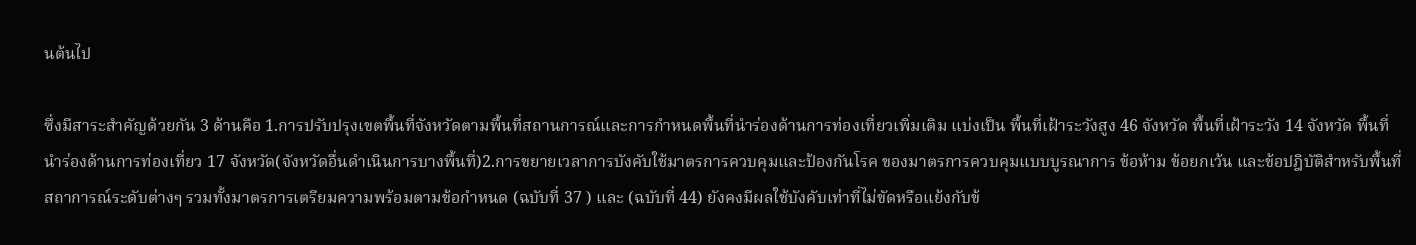นต้นไป

ซึ่งมีสาระสำคัญด้วยกัน 3 ด้านคือ 1.การปรับปรุงเขตพื้นที่จังหวัดตามพื้นที่สถานการณ์และการกำหนดพื้นที่นำร่องด้านการท่องเที่ยวเพิ่มเติม แบ่งเป็น พื้นที่เฝ้าระวังสูง 46 จังหวัด พื้นที่เฝ้าระวัง 14 จังหวัด พื้นที่นำร่องด้านการท่องเที่ยว 17 จังหวัด(จังหวัดอื่นดำเนินการบางพื้นที่)2.การขยายเวลาการบังคับใช้มาตรการควบคุมและป้องกันโรค ของมาตรการควบคุมแบบบูรณาการ ข้อห้าม ข้อยกเว้น และข้อปฎิบัติสำหรับพื้นที่สถาการณ์ระดับต่างๆ รวมทั้งมาตรการเตรียมความพร้อมตามข้อกำหนด (ฉบับที่ 37 ) และ (ฉบับที่ 44) ยังคงมีผลใช้บังคับเท่าที่ไม่ขัดหรือแย้งกับข้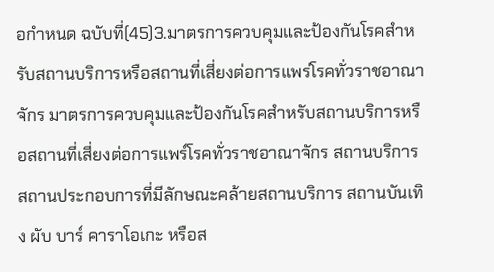อกำหนด ฉบับที่(45)3.มาตรการควบคุมและป้องกันโรคสำหรับสถานบริการหรือสถานที่เสี่ยงต่อการแพร่โรคทั่วราชอาณาจักร มาตรการควบคุมและป้องกันโรคสำหรับสถานบริการหรือสถานที่เสี่ยงต่อการแพร์โรคทั่วราชอาณาจักร สถานบริการ สถานประกอบการที่มีลักษณะคล้ายสถานบริการ สถานบันเทิง ผับ บาร์ คาราโอเกะ หรือส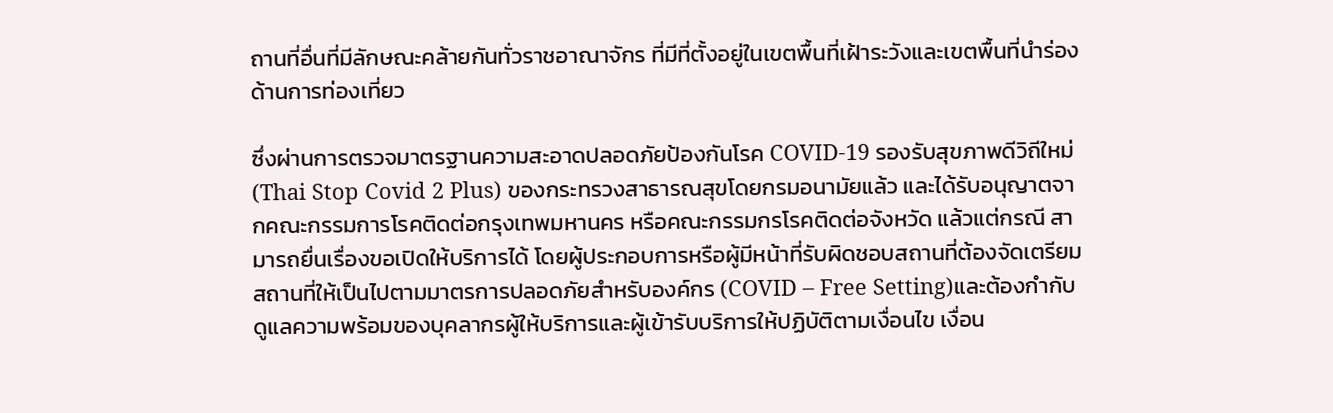ถานที่อื่นที่มีลักษณะคล้ายกันทั่วราชอาณาจักร ที่มีที่ตั้งอยู่ในเขตพื้นที่เฝ้าระวังและเขตพื้นที่นำร่องด้านการท่องเที่ยว

ซึ่งผ่านการตรวจมาตรฐานความสะอาดปลอดภัยป้องกันโรค COVID-19 รองรับสุขภาพดีวิถีใหม่ (Thai Stop Covid 2 Plus) ของกระทรวงสาธารณสุขโดยกรมอนามัยแล้ว และได้รับอนุญาตจากคณะกรรมการโรคติดต่อกรุงเทพมหานคร หรือคณะกรรมกรโรคติดต่อจังหวัด แล้วแต่กรณี สามารถยื่นเรื่องขอเปิดให้บริการได้ โดยผู้ประกอบการหรือผู้มีหน้าที่รับผิดชอบสถานที่ต้องจัดเตรียมสถานที่ให้เป็นไปตามมาตรการปลอดภัยสำหรับองค์กร (COVID – Free Setting)และต้องกำกับดูแลความพร้อมของบุคลากรผู้ให้บริการและผู้เข้ารับบริการให้ปฏิบัติตามเงื่อนไข เงื่อน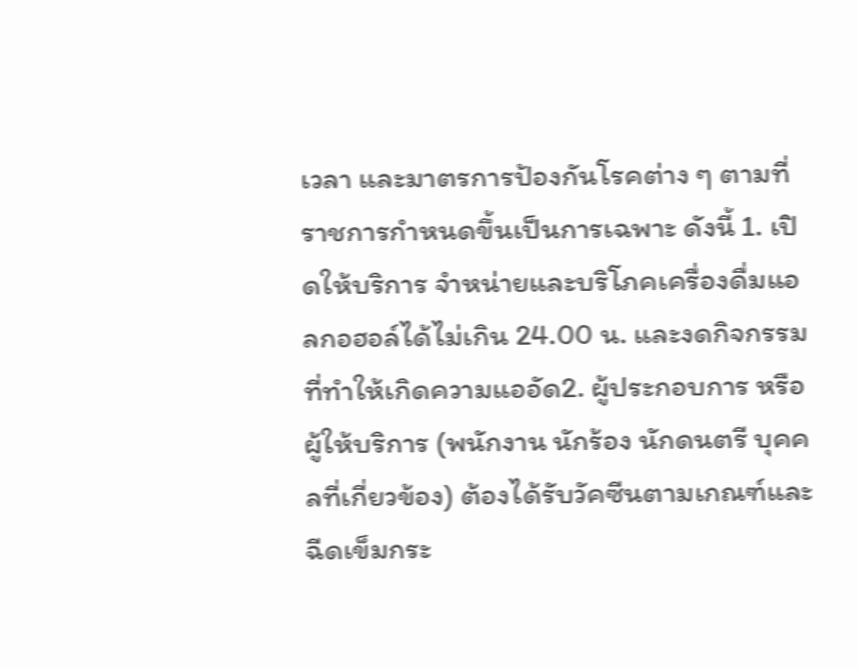เวลา และมาตรการป้องกันโรคต่าง ๆ ตามที่ราชการกำหนดขึ้นเป็นการเฉพาะ ดังนี้ 1. เปิดให้บริการ จำหน่ายและบริโภคเครื่องดื่มแอลกอฮอล์ได้ไม่เกิน 24.00 น. และงดกิจกรรมที่ทำให้เกิดความแออัด2. ผู้ประกอบการ หรือผู้ให้บริการ (พนักงาน นักร้อง นักดนตรี บุคคลที่เกี่ยวข้อง) ต้องได้รับวัคซีนตามเกณฑ์และฉีดเข็มกระ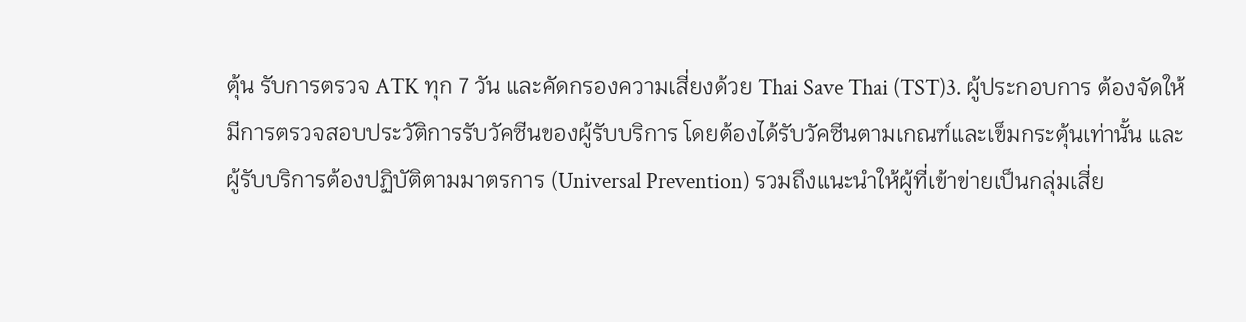ตุ้น รับการตรวจ ATK ทุก 7 วัน และคัดกรองความเสี่ยงด้วย Thai Save Thai (TST)3. ผู้ประกอบการ ต้องจัดให้มีการตรวจสอบประวัติการรับวัคซีนของผู้รับบริการ โดยต้องได้รับวัคซีนตามเกณฑ์และเข็มกระตุ้นเท่านั้น และผู้รับบริการต้องปฏิบัติตามมาตรการ (Universal Prevention) รวมถึงแนะนําให้ผู้ที่เข้าข่ายเป็นกลุ่มเสี่ย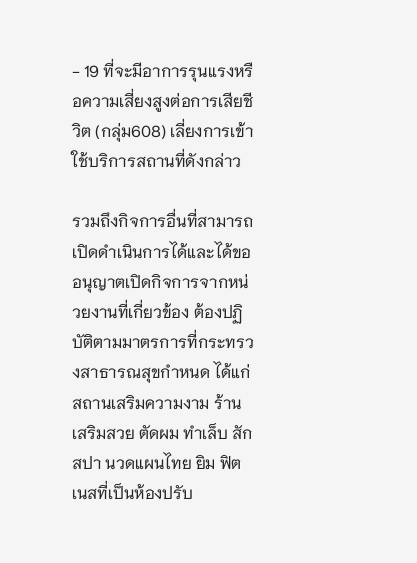- 19 ที่จะมีอาการรุนแรงหรือความเสี่ยงสูงต่อการเสียชีวิต (กลุ่ม608) เลี่ยงการเข้าใช้บริการสถานที่ดังกล่าว

รวมถึงกิจการอื่นที่สามารถเปิดดำเนินการได้และได้ขออนุญาตเปิดกิจการจากหน่วยงานที่เกี่ยวข้อง ต้องปฏิบัติตามมาตรการที่กระทรวงสาธารณสุขกำหนด ได้แก่ สถานเสริมความงาม ร้านเสริมสวย ตัดผม ทำเล็บ สัก สปา นวดแผนไทย ยิม ฟิตเนสที่เป็นห้องปรับ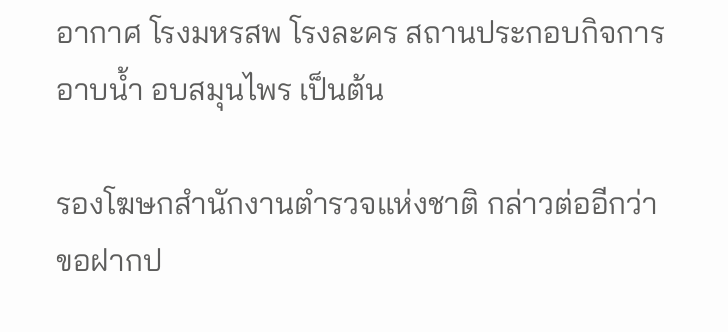อากาศ โรงมหรสพ โรงละคร สถานประกอบกิจการอาบน้ำ อบสมุนไพร เป็นต้น

รองโฆษกสำนักงานตำรวจแห่งชาติ กล่าวต่ออีกว่า ขอฝากป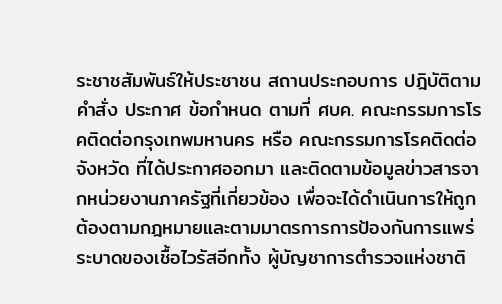ระชาชสัมพันธ์ให้ประชาชน สถานประกอบการ ปฎิบัติตามคำสั่ง ประกาศ ข้อกำหนด ตามที่ ศบค. คณะกรรมการโรคติดต่อกรุงเทพมหานคร หรือ คณะกรรมการโรคติดต่อจังหวัด ที่ได้ประกาศออกมา และติดตามข้อมูลข่าวสารจากหน่วยงานภาครัฐที่เกี่ยวข้อง เพื่อจะได้ดำเนินการให้ถูกต้องตามกฎหมายและตามมาตรการการป้องกันการแพร่ระบาดของเชื้อไวรัสอีกทั้ง ผู้บัญชาการตำรวจแห่งชาติ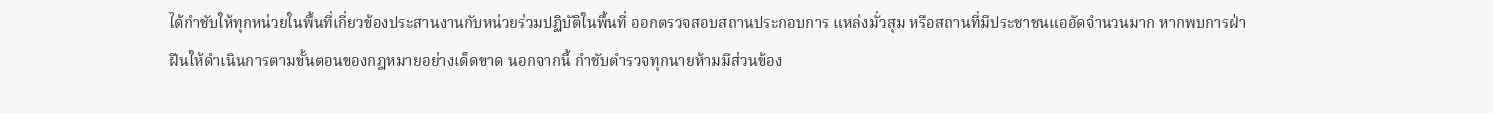ได้กำชับให้ทุกหน่วยในพื้นที่เกี่ยวข้องประสานงานกับหน่วยร่วมปฏิบัติในพื้นที่ ออกตรวจสอบสถานประกอบการ แหล่งมั่วสุม หรือสถานที่มีประชาชนแออัดจำนวนมาก หากพบการฝ่าฝืนให้ดำเนินการตามขั้นตอนของกฎหมายอย่างเด็ดขาด นอกจากนี้ กำชับตำรวจทุกนายห้ามมีส่วนข้อง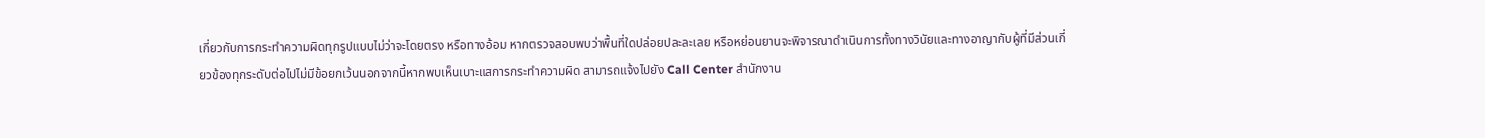เกี่ยวกับการกระทำความผิดทุกรูปแบบไม่ว่าจะโดยตรง หรือทางอ้อม หากตรวจสอบพบว่าพื้นที่ใดปล่อยปละละเลย หรือหย่อนยานจะพิจารณาดำเนินการทั้งทางวินัยและทางอาญากับผู้ที่มีส่วนเกี่ยวข้องทุกระดับต่อไปไม่มีข้อยกเว้นนอกจากนี้หากพบเห็นเบาะแสการกระทำความผิด สามารถแจ้งไปยัง Call Center สำนักงาน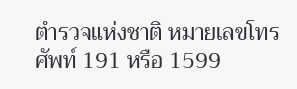ตำรวจแห่งชาติ หมายเลขโทรศัพท์ 191 หรือ 1599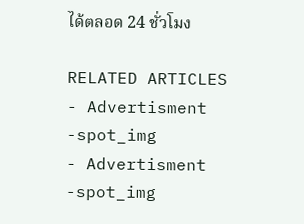ได้ตลอด 24 ชั่วโมง

RELATED ARTICLES
- Advertisment -spot_img
- Advertisment -spot_img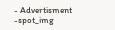- Advertisment -spot_img